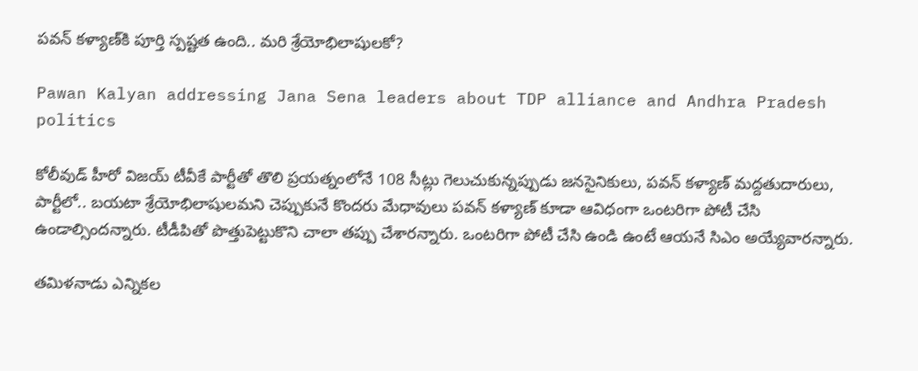పవన్ కళ్యాణ్‌కి పూర్తి స్పష్టత ఉంది.. మరి శ్రేయోభిలాషులకో?

Pawan Kalyan addressing Jana Sena leaders about TDP alliance and Andhra Pradesh politics

కోలీవుడ్‌ హీరో విజయ్‌ టీవీకే పార్టీతో తొలి ప్రయత్నంలోనే 108 సీట్లు గెలుచుకున్నప్పుడు జనసైనికులు, పవన్ కళ్యాణ్‌ మద్దతుదారులు, పార్టీలో.. బయటా శ్రేయోభిలాషులమని చెప్పుకునే కొందరు మేధావులు పవన్ కళ్యాణ్‌ కూడా ఆవిధంగా ఒంటరిగా పోటీ చేసి ఉండాల్సిందన్నారు. టీడీపితో పొత్తుపెట్టుకొని చాలా తప్పు చేశారన్నారు. ఒంటరిగా పోటీ చేసి ఉండి ఉంటే ఆయనే సిఎం అయ్యేవారన్నారు.

తమిళనాడు ఎన్నికల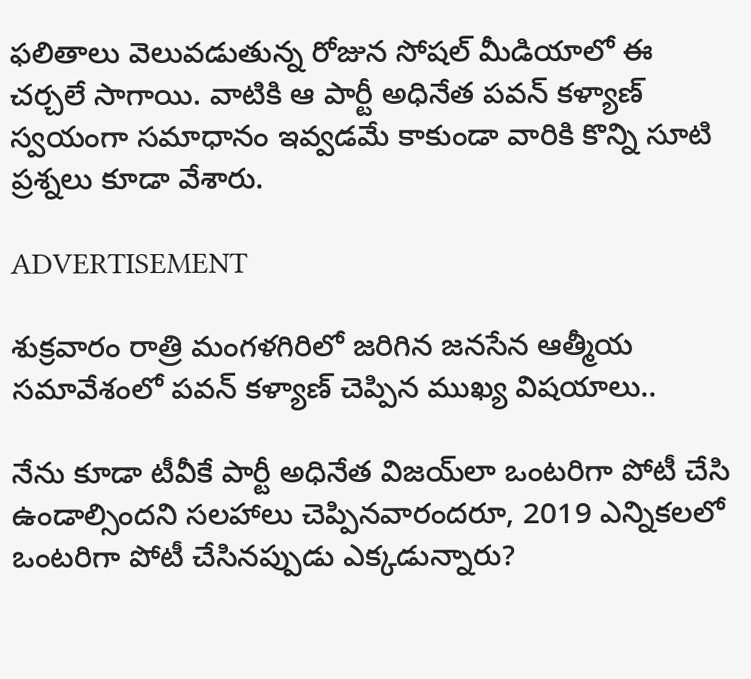ఫలితాలు వెలువడుతున్న రోజున సోషల్ మీడియాలో ఈ చర్చలే సాగాయి. వాటికి ఆ పార్టీ అధినేత పవన్ కళ్యాణ్‌ స్వయంగా సమాధానం ఇవ్వడమే కాకుండా వారికి కొన్ని సూటి ప్రశ్నలు కూడా వేశారు.

ADVERTISEMENT

శుక్రవారం రాత్రి మంగళగిరిలో జరిగిన జనసేన ఆత్మీయ సమావేశంలో పవన్ కళ్యాణ్‌ చెప్పిన ముఖ్య విషయాలు..

నేను కూడా టీవీకే పార్టీ అధినేత విజయ్‌లా ఒంటరిగా పోటీ చేసి ఉండాల్సిందని సలహాలు చెప్పినవారందరూ, 2019 ఎన్నికలలో ఒంటరిగా పోటీ చేసినప్పుడు ఎక్కడున్నారు?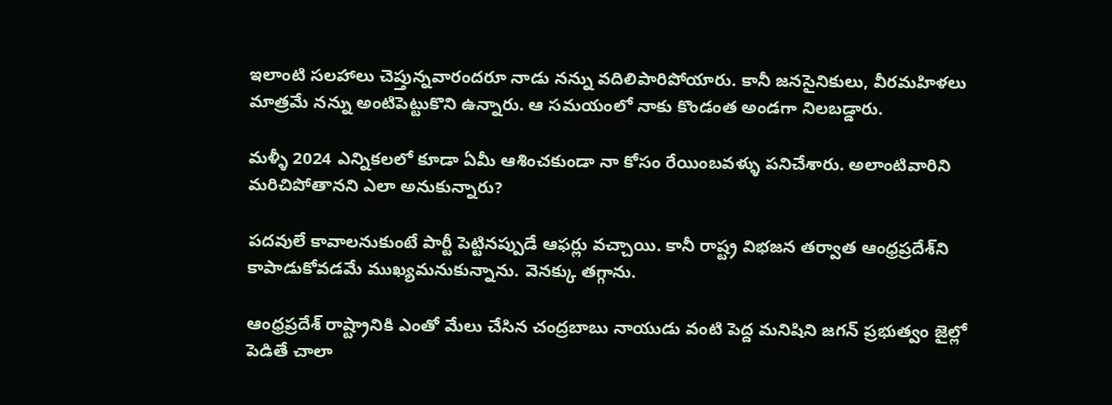ఇలాంటి సలహాలు చెప్తున్నవారందరూ నాడు నన్ను వదిలిపారిపోయారు. కానీ జనసైనికులు, వీరమహిళలు మాత్రమే నన్ను అంటిపెట్టుకొని ఉన్నారు. ఆ సమయంలో నాకు కొండంత అండగా నిలబడ్డారు.

మళ్ళీ 2024 ఎన్నికలలో కూడా ఏమీ ఆశించకుండా నా కోసం రేయింబవళ్ళు పనిచేశారు. అలాంటివారిని మరిచిపోతానని ఎలా అనుకున్నారు?

పదవులే కావాలనుకుంటే పార్టీ పెట్టినప్పుడే ఆఫర్లు వచ్చాయి. కానీ రాష్ట్ర విభజన తర్వాత ఆంధ్రప్రదేశ్‌ని కాపాడుకోవడమే ముఖ్యమనుకున్నాను. వెనక్కు తగ్గాను.

ఆంధ్రప్రదేశ్‌ రాష్ట్రానికి ఎంతో మేలు చేసిన చంద్రబాబు నాయుడు వంటి పెద్ద మనిషిని జగన్‌ ప్రభుత్వం జైల్లో పెడితే చాలా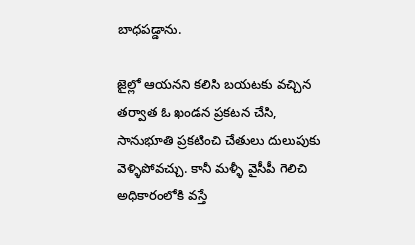బాధపడ్డాను.

జైల్లో ఆయనని కలిసి బయటకు వచ్చిన తర్వాత ఓ ఖండన ప్రకటన చేసి, సానుభూతి ప్రకటించి చేతులు దులుపుకు వెళ్ళిపోవచ్చు. కానీ మళ్ళీ వైసీపీ గెలిచి అధికారంలోకి వస్తే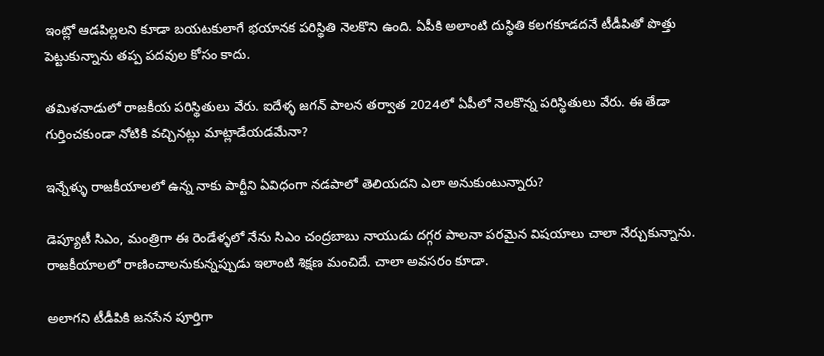ఇంట్లో ఆడపిల్లలని కూడా బయటకులాగే భయానక పరిస్థితి నెలకొని ఉంది. ఏపీకి అలాంటి దుస్థితి కలగకూడదనే టీడీపితో పొత్తు పెట్టుకున్నాను తప్ప పదవుల కోసం కాదు.

తమిళనాడులో రాజకీయ పరిస్థితులు వేరు. ఐదేళ్ళ జగన్‌ పాలన తర్వాత 2024లో ఏపీలో నెలకొన్న పరిస్థితులు వేరు. ఈ తేడా గుర్తించకుండా నోటికి వచ్చినట్లు మాట్లాడేయడమేనా?

ఇన్నేళ్ళు రాజకీయాలలో ఉన్న నాకు పార్టీని ఏవిధంగా నడపాలో తెలియదని ఎలా అనుకుంటున్నారు?

డెప్యూటీ సిఎం, మంత్రిగా ఈ రెండేళ్ళలో నేను సిఎం చంద్రబాబు నాయుడు దగ్గర పాలనా పరమైన విషయాలు చాలా నేర్చుకున్నాను. రాజకీయాలలో రాణించాలనుకున్నప్పుడు ఇలాంటి శిక్షణ మంచిదే. చాలా అవసరం కూడా.

అలాగని టీడీపికి జనసేన పూర్తిగా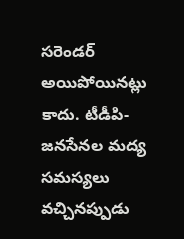సరెండర్ అయిపోయినట్లు కాదు. టీడీపి-జనసేనల మద్య సమస్యలు వచ్చినప్పుడు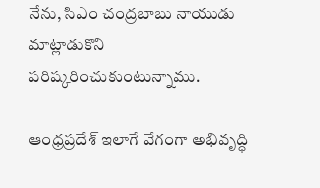నేను, సిఎం చంద్రబాబు నాయుడు మాట్లాడుకొని పరిష్కరించుకుంటున్నాము.

ఆంధ్రప్రదేశ్‌ ఇలాగే వేగంగా అభివృద్ధి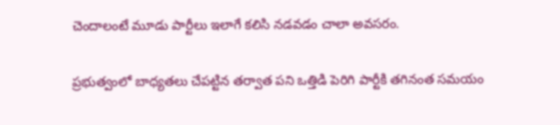చెందాలంటే మూడు పార్టీలు ఇలాగే కలిసి నడవడం చాలా అవసరం.

ప్రభుత్వంలో బాధ్యతలు చేపట్టిన తర్వాత పని ఒత్తిడి పెరిగి పార్టీకి తగినంత సమయం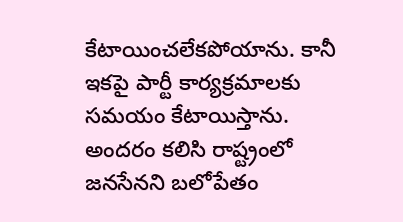కేటాయించలేకపోయాను. కానీ ఇకపై పార్టీ కార్యక్రమాలకు సమయం కేటాయిస్తాను. అందరం కలిసి రాష్ట్రంలో జనసేనని బలోపేతం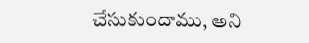చేసుకుందాము, అని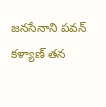జనసేనాని పవన్ కళ్యాణ్‌ తన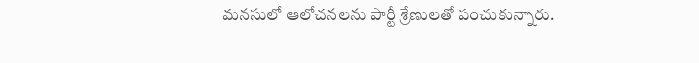మనసులో ఆలోచనలను పార్టీ శ్రేణులతో పంచుకున్నారు.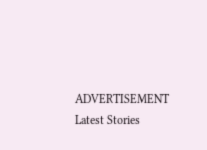ADVERTISEMENT
Latest Stories